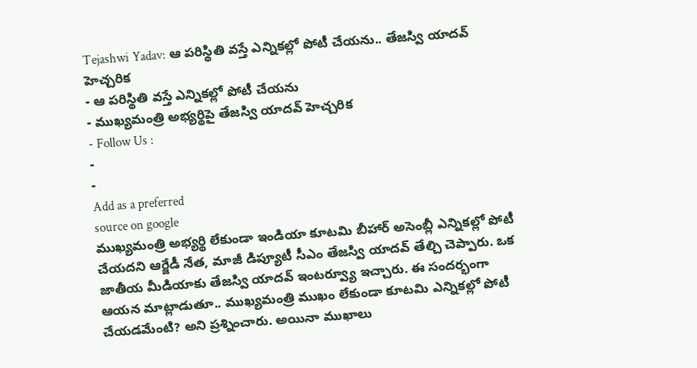Tejashwi Yadav: ఆ పరిస్థితి వస్తే ఎన్నికల్లో పోటీ చేయను.. తేజస్వి యాదవ్ హెచ్చరిక
- ఆ పరిస్థితి వస్తే ఎన్నికల్లో పోటీ చేయను
- ముఖ్యమంత్రి అభ్యర్థిపై తేజస్వి యాదవ్ హెచ్చరిక
- Follow Us :
-
-
Add as a preferred
source on google
ముఖ్యమంత్రి అభ్యర్థి లేకుండా ఇండియా కూటమి బీహార్ అసెంబ్లీ ఎన్నికల్లో పోటీ చేయదని ఆర్జేడీ నేత, మాజీ డిప్యూటీ సీఎం తేజస్వి యాదవ్ తేల్చి చెప్పారు. ఒక జాతీయ మీడియాకు తేజస్వి యాదవ్ ఇంటర్వ్యూ ఇచ్చారు. ఈ సందర్భంగా ఆయన మాట్లాడుతూ.. ముఖ్యమంత్రి ముఖం లేకుండా కూటమి ఎన్నికల్లో పోటీ చేయడమేంటి? అని ప్రశ్నించారు. అయినా ముఖాలు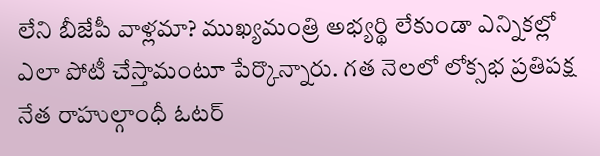లేని బీజేపీ వాళ్లమా? ముఖ్యమంత్రి అభ్యర్థి లేకుండా ఎన్నికల్లో ఎలా పోటీ చేస్తామంటూ పేర్కొన్నారు. గత నెలలో లోక్సభ ప్రతిపక్ష నేత రాహుల్గాంధీ ఓటర్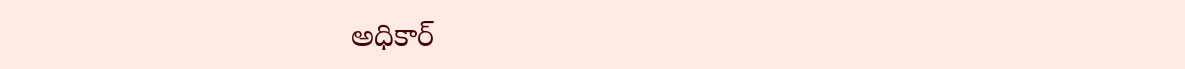అధికార్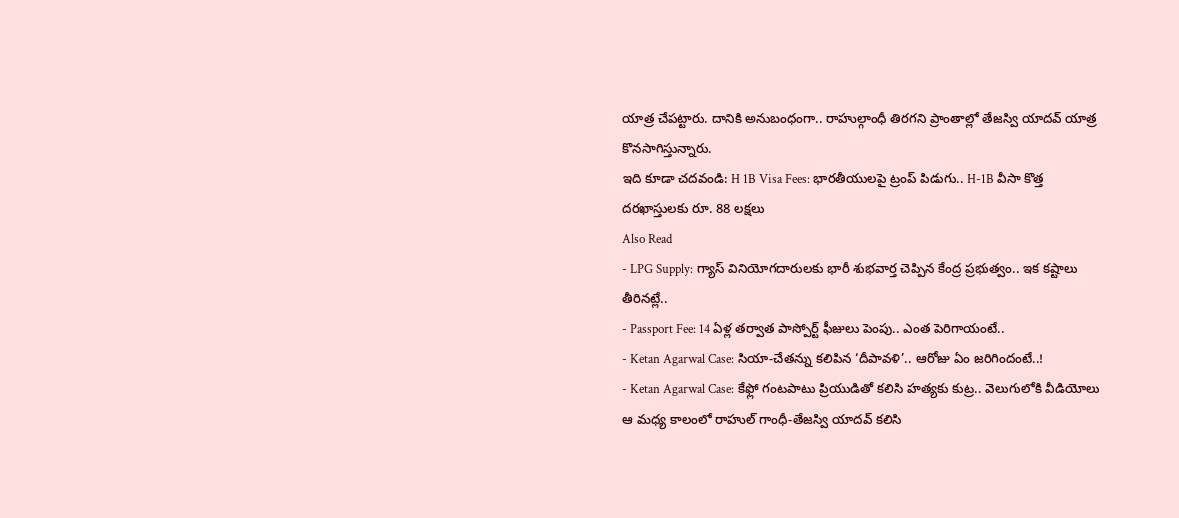యాత్ర చేపట్టారు. దానికి అనుబంధంగా.. రాహుల్గాంధీ తిరగని ప్రాంతాల్లో తేజస్వి యాదవ్ యాత్ర కొనసాగిస్తున్నారు.
ఇది కూడా చదవండి: H 1B Visa Fees: భారతీయులపై ట్రంప్ పిడుగు.. H-1B వీసా కొత్త దరఖాస్తులకు రూ. 88 లక్షలు
Also Read
- LPG Supply: గ్యాస్ వినియోగదారులకు భారీ శుభవార్త చెప్పిన కేంద్ర ప్రభుత్వం.. ఇక కష్టాలు తీరినట్లే..
- Passport Fee: 14 ఏళ్ల తర్వాత పాస్పోర్ట్ ఫీజులు పెంపు.. ఎంత పెరిగాయంటే..
- Ketan Agarwal Case: సియా-చేతన్ను కలిపిన ‘దీపావళి’.. ఆరోజు ఏం జరిగిందంటే..!
- Ketan Agarwal Case: కేఫ్లో గంటపాటు ప్రియుడితో కలిసి హత్యకు కుట్ర.. వెలుగులోకి వీడియోలు
ఆ మధ్య కాలంలో రాహుల్ గాంధీ-తేజస్వి యాదవ్ కలిసి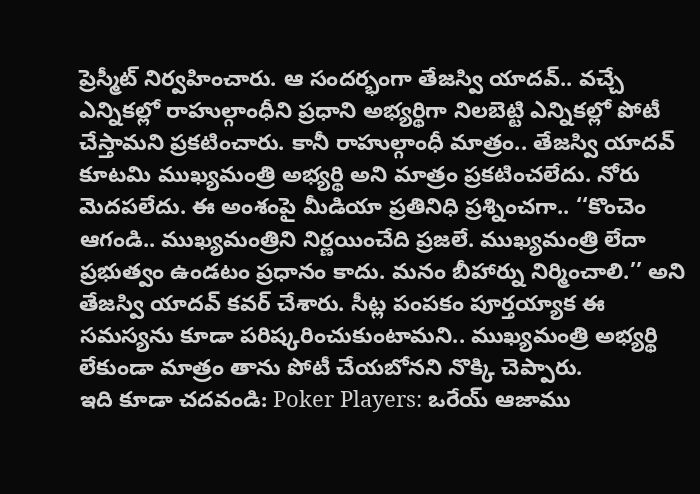ప్రెస్మీట్ నిర్వహించారు. ఆ సందర్భంగా తేజస్వి యాదవ్.. వచ్చే ఎన్నికల్లో రాహుల్గాంధీని ప్రధాని అభ్యర్థిగా నిలబెట్టి ఎన్నికల్లో పోటీ చేస్తామని ప్రకటించారు. కానీ రాహుల్గాంధీ మాత్రం.. తేజస్వి యాదవ్ కూటమి ముఖ్యమంత్రి అభ్యర్థి అని మాత్రం ప్రకటించలేదు. నోరు మెదపలేదు. ఈ అంశంపై మీడియా ప్రతినిధి ప్రశ్నించగా.. ‘‘కొంచెం ఆగండి.. ముఖ్యమంత్రిని నిర్ణయించేది ప్రజలే. ముఖ్యమంత్రి లేదా ప్రభుత్వం ఉండటం ప్రధానం కాదు. మనం బీహార్ను నిర్మించాలి.’’ అని తేజస్వి యాదవ్ కవర్ చేశారు. సీట్ల పంపకం పూర్తయ్యాక ఈ సమస్యను కూడా పరిష్కరించుకుంటామని.. ముఖ్యమంత్రి అభ్యర్థి లేకుండా మాత్రం తాను పోటీ చేయబోనని నొక్కి చెప్పారు.
ఇది కూడా చదవండి: Poker Players: ఒరేయ్ ఆజాము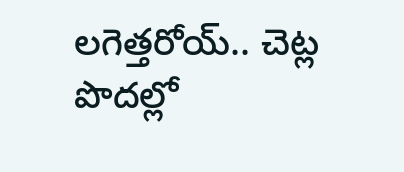లగెత్తరోయ్.. చెట్ల పొదల్లో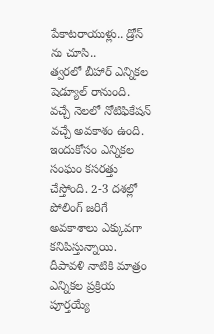పేకాటరాయుళ్లు.. డ్రోన్ ను చూసి..
త్వరలో బీహార్ ఎన్నికల షెడ్యూల్ రానుంది. వచ్చే నెలలో నోటిఫికేషన్ వచ్చే అవకాశం ఉంది. ఇందుకోసం ఎన్నికల సంఘం కసరత్తు చేస్తోంది. 2-3 దశల్లో పోలింగ్ జరిగే అవకాశాలు ఎక్కువగా కనిపిస్తున్నాయి. దీపావళి నాటికి మాత్రం ఎన్నికల ప్రక్రియ పూర్తయ్యే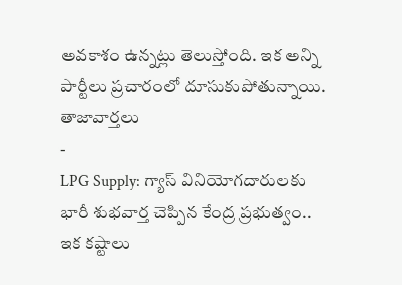అవకాశం ఉన్నట్లు తెలుస్తోంది. ఇక అన్ని పార్టీలు ప్రచారంలో దూసుకుపోతున్నాయి.
తాజావార్తలు
-
LPG Supply: గ్యాస్ వినియోగదారులకు భారీ శుభవార్త చెప్పిన కేంద్ర ప్రభుత్వం.. ఇక కష్టాలు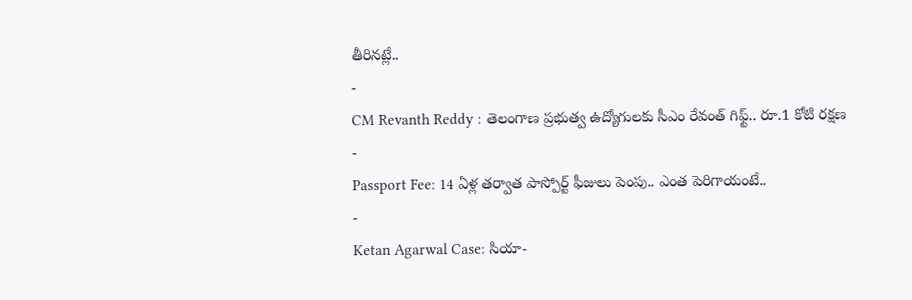తీరినట్లే..
-
CM Revanth Reddy : తెలంగాణ ప్రభుత్వ ఉద్యోగులకు సీఎం రేవంత్ గిఫ్ట్.. రూ.1 కోటి రక్షణ
-
Passport Fee: 14 ఏళ్ల తర్వాత పాస్పోర్ట్ ఫీజులు పెంపు.. ఎంత పెరిగాయంటే..
-
Ketan Agarwal Case: సియా-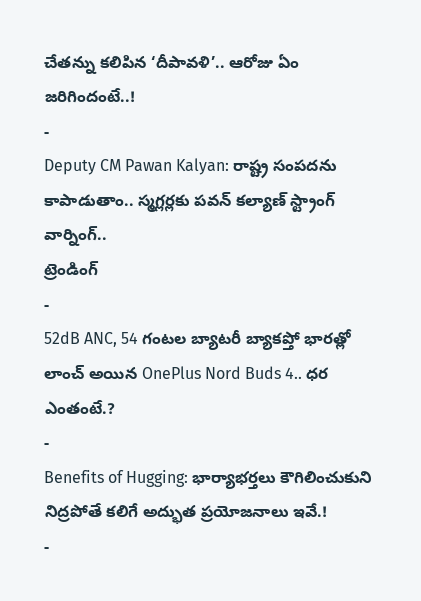చేతన్ను కలిపిన ‘దీపావళి’.. ఆరోజు ఏం జరిగిందంటే..!
-
Deputy CM Pawan Kalyan: రాష్ట్ర సంపదను కాపాడుతాం.. స్మగ్లర్లకు పవన్ కల్యాణ్ స్ట్రాంగ్ వార్నింగ్..
ట్రెండింగ్
-
52dB ANC, 54 గంటల బ్యాటరీ బ్యాకప్తో భారత్లో లాంచ్ అయిన OnePlus Nord Buds 4.. ధర ఎంతంటే.?
-
Benefits of Hugging: భార్యాభర్తలు కౌగిలించుకుని నిద్రపోతే కలిగే అద్భుత ప్రయోజనాలు ఇవే.!
-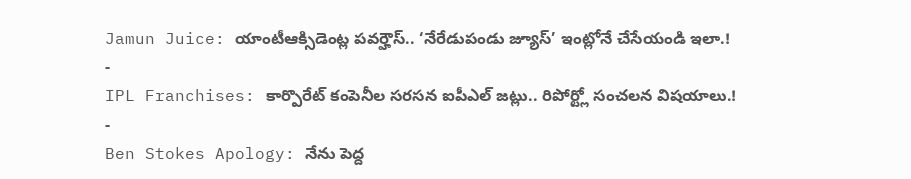Jamun Juice: యాంటీఆక్సిడెంట్ల పవర్హౌస్.. ‘నేరేడుపండు జ్యూస్’ ఇంట్లోనే చేసేయండి ఇలా.!
-
IPL Franchises: కార్పొరేట్ కంపెనీల సరసన ఐపీఎల్ జట్లు.. రిపోర్ట్లో సంచలన విషయాలు.!
-
Ben Stokes Apology: నేను పెద్ద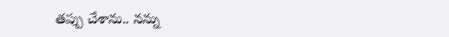తప్పు చేశాను.. నన్ను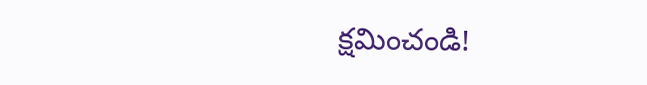క్షమించండి!